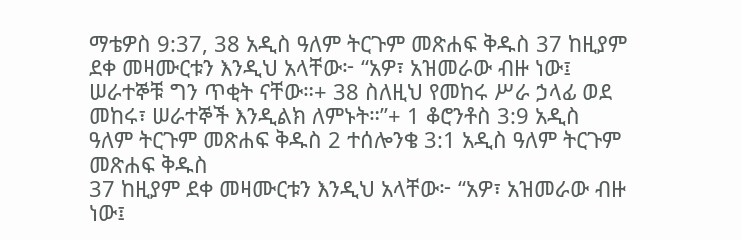ማቴዎስ 9:37, 38 አዲስ ዓለም ትርጉም መጽሐፍ ቅዱስ 37 ከዚያም ደቀ መዛሙርቱን እንዲህ አላቸው፦ “አዎ፣ አዝመራው ብዙ ነው፤ ሠራተኞቹ ግን ጥቂት ናቸው።+ 38 ስለዚህ የመከሩ ሥራ ኃላፊ ወደ መከሩ፣ ሠራተኞች እንዲልክ ለምኑት።”+ 1 ቆሮንቶስ 3:9 አዲስ ዓለም ትርጉም መጽሐፍ ቅዱስ 2 ተሰሎንቄ 3:1 አዲስ ዓለም ትርጉም መጽሐፍ ቅዱስ
37 ከዚያም ደቀ መዛሙርቱን እንዲህ አላቸው፦ “አዎ፣ አዝመራው ብዙ ነው፤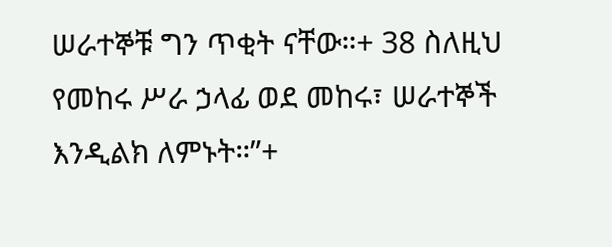ሠራተኞቹ ግን ጥቂት ናቸው።+ 38 ስለዚህ የመከሩ ሥራ ኃላፊ ወደ መከሩ፣ ሠራተኞች እንዲልክ ለምኑት።”+